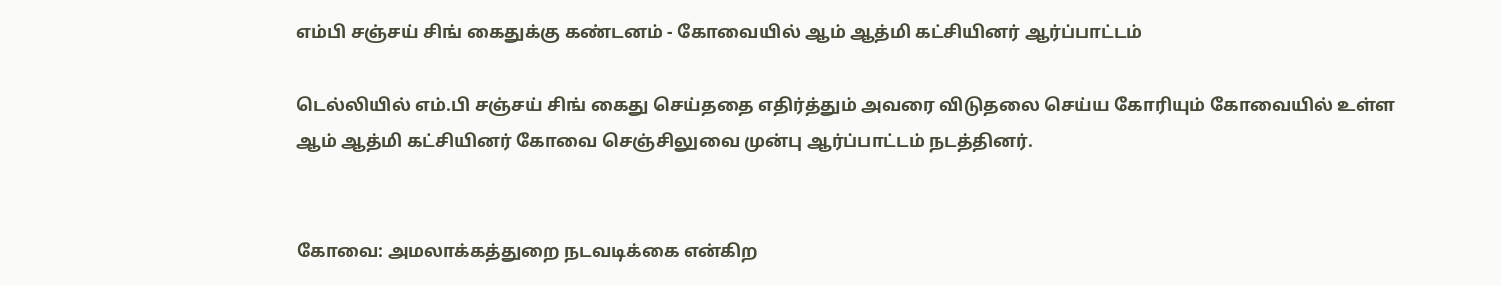எம்பி சஞ்சய் சிங் கைதுக்கு கண்டனம் - கோவையில் ஆம் ஆத்மி கட்சியினர் ஆர்ப்பாட்டம்

டெல்லியில் எம்.பி சஞ்சய் சிங் கைது செய்ததை எதிர்த்தும் அவரை விடுதலை செய்ய கோரியும் கோவையில் உள்ள ஆம் ஆத்மி கட்சியினர் கோவை செஞ்சிலுவை முன்பு ஆர்ப்பாட்டம் நடத்தினர்.


கோவை: அமலாக்கத்துறை நடவடிக்கை என்கிற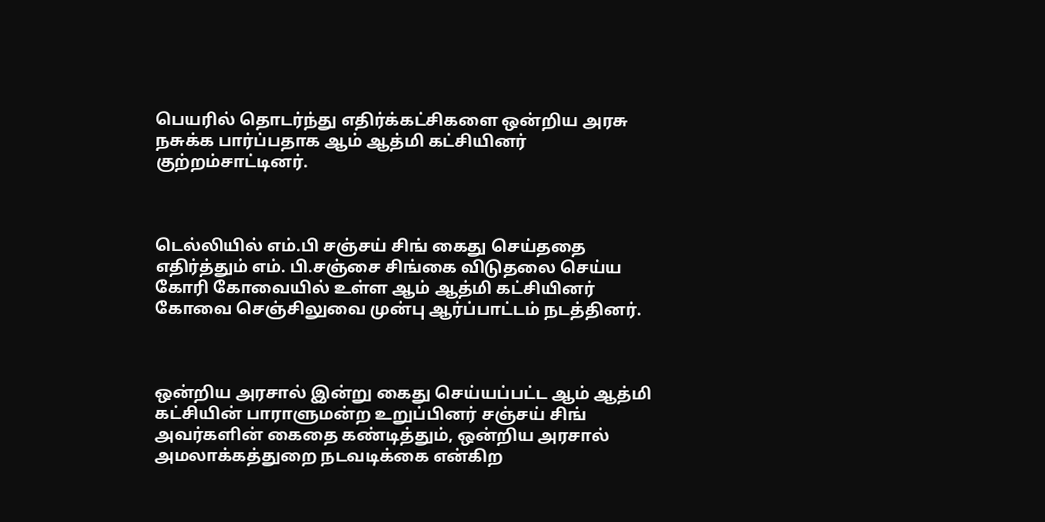பெயரில் தொடர்ந்து எதிர்க்கட்சிகளை ஒன்றிய அரசு நசுக்க பார்ப்பதாக ஆம் ஆத்மி கட்சியினர் குற்றம்சாட்டினர்.



டெல்லியில் எம்.பி சஞ்சய் சிங் கைது செய்ததை எதிர்த்தும் எம். பி.சஞ்சை சிங்கை விடுதலை செய்ய கோரி கோவையில் உள்ள ஆம் ஆத்மி கட்சியினர் கோவை செஞ்சிலுவை முன்பு ஆர்ப்பாட்டம் நடத்தினர்.



ஒன்றிய அரசால் இன்று கைது செய்யப்பட்ட ஆம் ஆத்மி கட்சியின் பாராளுமன்ற உறுப்பினர் சஞ்சய் சிங் அவர்களின் கைதை கண்டித்தும், ஒன்றிய அரசால் அமலாக்கத்துறை நடவடிக்கை என்கிற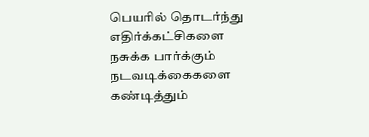பெயரில் தொடர்ந்து எதிர்க்கட்சிகளை நசுக்க பார்க்கும் நடவடிக்கைகளை கண்டித்தும்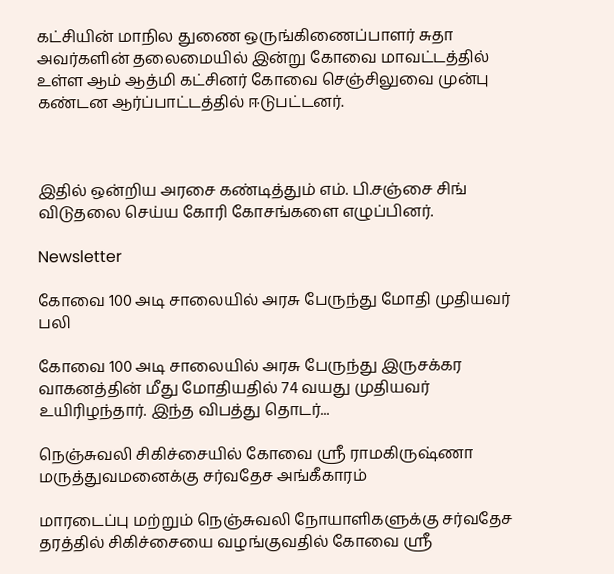கட்சியின் மாநில துணை ஒருங்கிணைப்பாளர் சுதா அவர்களின் தலைமையில் இன்று கோவை மாவட்டத்தில் உள்ள ஆம் ஆத்மி கட்சினர் கோவை செஞ்சிலுவை முன்பு கண்டன ஆர்ப்பாட்டத்தில் ஈடுபட்டனர்.



இதில் ஒன்றிய அரசை கண்டித்தும் எம். பி.சஞ்சை சிங் விடுதலை செய்ய கோரி கோசங்களை எழுப்பினர்.

Newsletter

கோவை 100 அடி சாலையில் அரசு பேருந்து மோதி முதியவர் பலி

கோவை 100 அடி சாலையில் அரசு பேருந்து இருசக்கர வாகனத்தின் மீது மோதியதில் 74 வயது முதியவர் உயிரிழந்தார். இந்த விபத்து தொடர்...

நெஞ்சுவலி சிகிச்சையில் கோவை ஸ்ரீ ராமகிருஷ்ணா மருத்துவமனைக்கு சர்வதேச அங்கீகாரம்

மாரடைப்பு மற்றும் நெஞ்சுவலி நோயாளிகளுக்கு சர்வதேச தரத்தில் சிகிச்சையை வழங்குவதில் கோவை ஸ்ரீ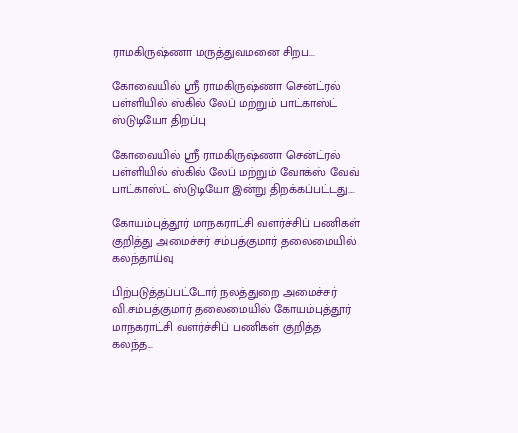ராமகிருஷ்ணா மருத்துவமனை சிறப...

கோவையில் ஸ்ரீ ராமகிருஷ்ணா சென்ட்ரல் பள்ளியில் ஸ்கில் லேப் மற்றும் பாட்காஸ்ட் ஸ்டுடியோ திறப்பு

கோவையில் ஸ்ரீ ராமகிருஷ்ணா சென்ட்ரல் பள்ளியில் ஸ்கில் லேப் மற்றும் வோக்ஸ் வேவ் பாட்காஸ்ட் ஸ்டுடியோ இன்று திறக்கப்பட்டது....

கோயம்புத்தூர் மாநகராட்சி வளர்ச்சிப் பணிகள் குறித்து அமைச்சர் சம்பத்குமார் தலைமையில் கலந்தாய்வு

பிற்படுத்தப்பட்டோர் நலத்துறை அமைச்சர் வி.சம்பத்குமார் தலைமையில் கோயம்புத்தூர் மாநகராட்சி வளர்ச்சிப் பணிகள் குறித்த கலந்த...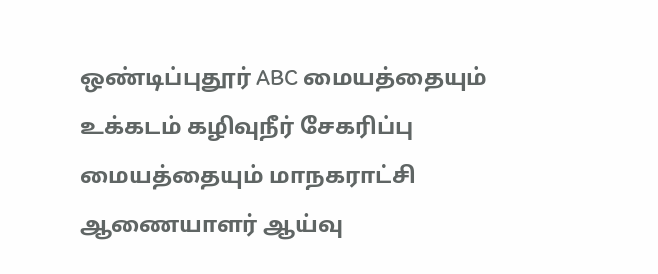ஒண்டிப்புதூர் ABC மையத்தையும் உக்கடம் கழிவுநீர் சேகரிப்பு மையத்தையும் மாநகராட்சி ஆணையாளர் ஆய்வு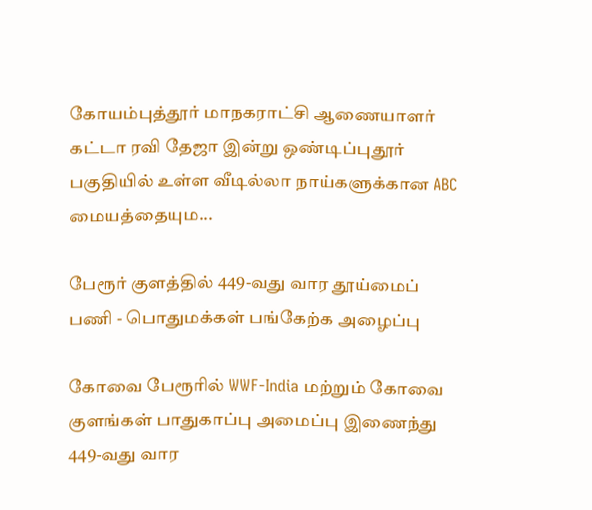கோயம்புத்தூர் மாநகராட்சி ஆணையாளர் கட்டா ரவி தேஜா இன்று ஒண்டிப்புதூர் பகுதியில் உள்ள வீடில்லா நாய்களுக்கான ABC மையத்தையும...

பேரூர் குளத்தில் 449-வது வார தூய்மைப் பணி - பொதுமக்கள் பங்கேற்க அழைப்பு

கோவை பேரூரில் WWF-India மற்றும் கோவை குளங்கள் பாதுகாப்பு அமைப்பு இணைந்து 449-வது வார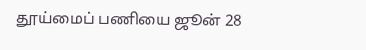தூய்மைப் பணியை ஜூன் 28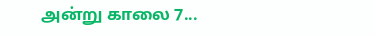அன்று காலை 7...